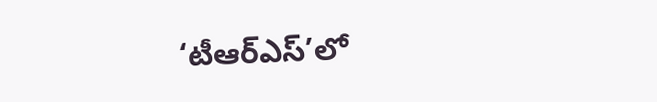‘టీఆర్ఎస్’లో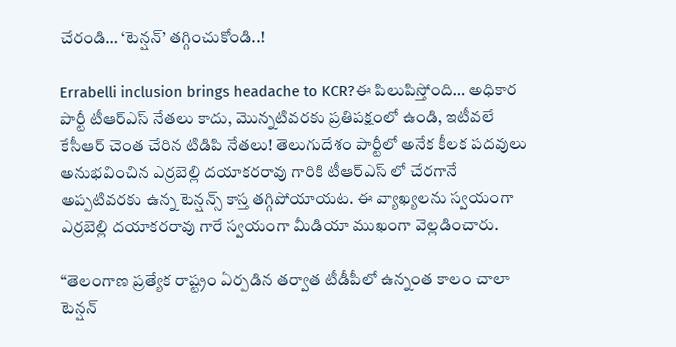చేరండి… ‘టెన్షన్’ తగ్గించుకోండి..!

Errabelli inclusion brings headache to KCR?ఈ పిలుపిస్తోంది… అధికార పార్టీ టీఆర్ఎస్ నేతలు కాదు, మొన్నటివరకు ప్రతిపక్షంలో ఉండి, ఇటీవలే కేసీఆర్ చెంత చేరిన టిడిపి నేతలు! తెలుగుదేశం పార్టీలో అనేక కీలక పదవులు అనుభవించిన ఎర్రబెల్లి దయాకరరావు గారికి టీఆర్ఎస్ లో చేరగానే అప్పటివరకు ఉన్న టెన్షన్స్ కాస్త తగ్గిపోయాయట. ఈ వ్యాఖ్యలను స్వయంగా ఎర్రబెల్లి దయాకరరావు గారే స్వయంగా మీడియా ముఖంగా వెల్లడించారు.

“తెలంగాణ ప్రత్యేక రాష్ట్రం ఏర్పడిన తర్వాత టీడీపీలో ఉన్నంత కాలం చాలా టెన్షన్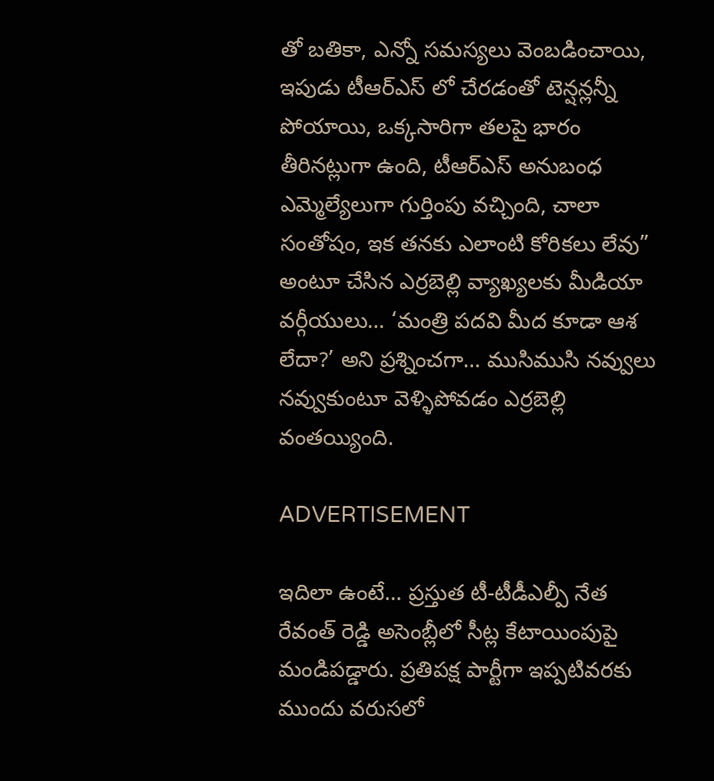తో బతికా, ఎన్నో సమస్యలు వెంబడించాయి, ఇపుడు టీఆర్ఎస్ లో చేరడంతో టెన్షన్లన్నీ పోయాయి, ఒక్కసారిగా తలపై భారం తీరినట్లుగా ఉంది, టీఆర్ఎస్ అనుబంధ ఎమ్మెల్యేలుగా గుర్తింపు వచ్చింది, చాలా సంతోషం, ఇక తనకు ఎలాంటి కోరికలు లేవు” అంటూ చేసిన ఎర్రబెల్లి వ్యాఖ్యలకు మీడియా వర్గీయులు… ‘మంత్రి పదవి మీద కూడా ఆశ లేదా?’ అని ప్రశ్నించగా… ముసిముసి నవ్వులు నవ్వుకుంటూ వెళ్ళిపోవడం ఎర్రబెల్లి వంతయ్యింది.

ADVERTISEMENT

ఇదిలా ఉంటే… ప్రస్తుత టీ-టీడీఎల్పీ నేత రేవంత్ రెడ్డి అసెంబ్లీలో సీట్ల కేటాయింపుపై మండిపడ్డారు. ప్రతిపక్ష పార్టీగా ఇప్పటివరకు ముందు వరుసలో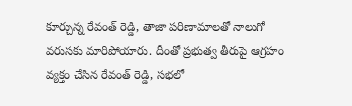కూర్చున్న రేవంత్ రెడ్డి, తాజా పరిణామాలతో నాలుగో వరుసకు మారిపోయారు. దీంతో ప్రభుత్వ తీరుపై ఆగ్రహం వ్యక్తం చేసిన రేవంత్ రెడ్డి, సభలో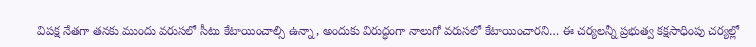విపక్ష నేతగా తనకు ముందు వరుసలో సీటు కేటాయించాల్సి ఉన్నా, అందుకు విరుద్ధంగా నాలుగో వరుసలో కేటాయించారని… ఈ చర్యలన్నీ ప్రభుత్వ కక్షసాధింపు చర్యల్లో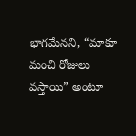భాగమేనని, “మాకూ మంచి రోజులు వస్తాయి” అంటూ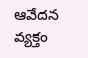ఆవేదన వ్యక్తం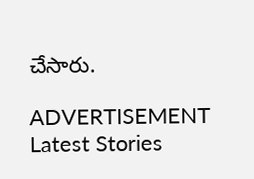చేసారు.

ADVERTISEMENT
Latest Stories